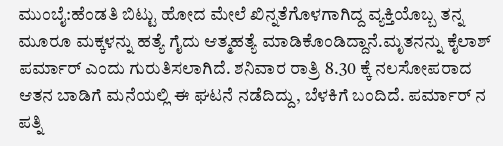ಮುಂಬೈ:ಹೆಂಡತಿ ಬಿಟ್ಟು ಹೋದ ಮೇಲೆ ಖಿನ್ನತೆಗೊಳಗಾಗಿದ್ದ ವ್ಯಕ್ತಿಯೊಬ್ಬ ತನ್ನ ಮೂರೂ ಮಕ್ಕಳನ್ನು ಹತ್ಯೆ ಗೈದು ಆತ್ಮಹತ್ಯೆ ಮಾಡಿಕೊಂಡಿದ್ದಾನೆ.ಮೃತನನ್ನು ಕೈಲಾಶ್ ಪರ್ಮಾರ್ ಎಂದು ಗುರುತಿಸಲಾಗಿದೆ. ಶನಿವಾರ ರಾತ್ರಿ 8.30 ಕ್ಕೆ ನಲಸೋಪರಾದ ಆತನ ಬಾಡಿಗೆ ಮನೆಯಲ್ಲಿ ಈ ಘಟನೆ ನಡೆದಿದ್ದು, ಬೆಳಕಿಗೆ ಬಂದಿದೆ. ಪರ್ಮಾರ್ ನ ಪತ್ನಿ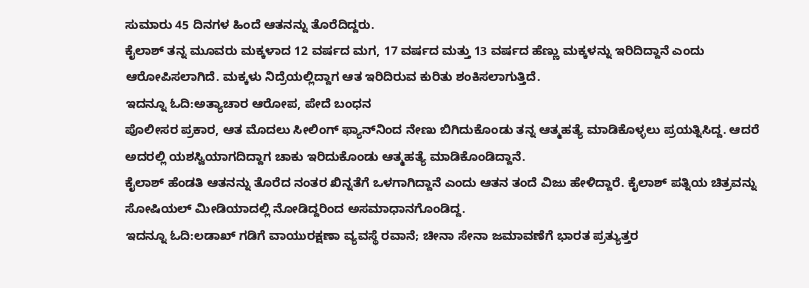ಸುಮಾರು 45 ದಿನಗಳ ಹಿಂದೆ ಆತನನ್ನು ತೊರೆದಿದ್ದರು.
ಕೈಲಾಶ್ ತನ್ನ ಮೂವರು ಮಕ್ಕಳಾದ 12 ವರ್ಷದ ಮಗ, 17 ವರ್ಷದ ಮತ್ತು 13 ವರ್ಷದ ಹೆಣ್ಣು ಮಕ್ಕಳನ್ನು ಇರಿದಿದ್ದಾನೆ ಎಂದು ಆರೋಪಿಸಲಾಗಿದೆ. ಮಕ್ಕಳು ನಿದ್ರೆಯಲ್ಲಿದ್ದಾಗ ಆತ ಇರಿದಿರುವ ಕುರಿತು ಶಂಕಿಸಲಾಗುತ್ತಿದೆ.
ಇದನ್ನೂ ಓದಿ:ಅತ್ಯಾಚಾರ ಆರೋಪ, ಪೇದೆ ಬಂಧನ
ಪೊಲೀಸರ ಪ್ರಕಾರ, ಆತ ಮೊದಲು ಸೀಲಿಂಗ್ ಫ್ಯಾನ್‌ನಿಂದ ನೇಣು ಬಿಗಿದುಕೊಂಡು ತನ್ನ ಆತ್ಮಹತ್ಯೆ ಮಾಡಿಕೊಳ್ಳಲು ಪ್ರಯತ್ನಿಸಿದ್ದ. ಆದರೆ ಅದರಲ್ಲಿ ಯಶಸ್ವಿಯಾಗದಿದ್ದಾಗ ಚಾಕು ಇರಿದುಕೊಂಡು ಆತ್ಮಹತ್ಯೆ ಮಾಡಿಕೊಂಡಿದ್ದಾನೆ.
ಕೈಲಾಶ್ ಹೆಂಡತಿ ಆತನನ್ನು ತೊರೆದ ನಂತರ ಖಿನ್ನತೆಗೆ ಒಳಗಾಗಿದ್ದಾನೆ ಎಂದು ಆತನ ತಂದೆ ವಿಜು ಹೇಳಿದ್ದಾರೆ. ಕೈಲಾಶ್ ಪತ್ನಿಯ ಚಿತ್ರವನ್ನು ಸೋಷಿಯಲ್ ಮೀಡಿಯಾದಲ್ಲಿ ನೋಡಿದ್ದರಿಂದ ಅಸಮಾಧಾನಗೊಂಡಿದ್ದ.
ಇದನ್ನೂ ಓದಿ:ಲಡಾಖ್ ಗಡಿಗೆ ವಾಯುರಕ್ಷಣಾ ವ್ಯವಸ್ಥೆ ರವಾನೆ; ಚೀನಾ ಸೇನಾ ಜಮಾವಣೆಗೆ ಭಾರತ ಪ್ರತ್ಯುತ್ತರ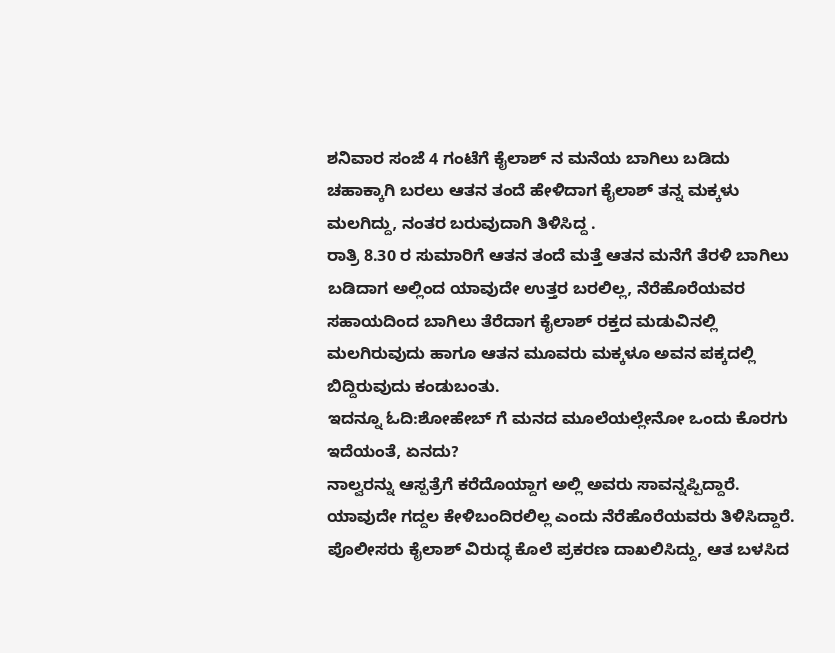ಶನಿವಾರ ಸಂಜೆ 4 ಗಂಟೆಗೆ ಕೈಲಾಶ್ ನ ಮನೆಯ ಬಾಗಿಲು ಬಡಿದು ಚಹಾಕ್ಕಾಗಿ ಬರಲು ಆತನ ತಂದೆ ಹೇಳಿದಾಗ ಕೈಲಾಶ್ ತನ್ನ ಮಕ್ಕಳು ಮಲಗಿದ್ದು, ನಂತರ ಬರುವುದಾಗಿ ತಿಳಿಸಿದ್ದ .
ರಾತ್ರಿ 8.30 ರ ಸುಮಾರಿಗೆ ಆತನ ತಂದೆ ಮತ್ತೆ ಆತನ ಮನೆಗೆ ತೆರಳಿ ಬಾಗಿಲು ಬಡಿದಾಗ ಅಲ್ಲಿಂದ ಯಾವುದೇ ಉತ್ತರ ಬರಲಿಲ್ಲ, ನೆರೆಹೊರೆಯವರ ಸಹಾಯದಿಂದ ಬಾಗಿಲು ತೆರೆದಾಗ ಕೈಲಾಶ್ ರಕ್ತದ ಮಡುವಿನಲ್ಲಿ ಮಲಗಿರುವುದು ಹಾಗೂ ಆತನ ಮೂವರು ಮಕ್ಕಳೂ ಅವನ ಪಕ್ಕದಲ್ಲಿ ಬಿದ್ದಿರುವುದು ಕಂಡುಬಂತು.
ಇದನ್ನೂ ಓದಿ:ಶೋಹೇಬ್ ಗೆ ಮನದ ಮೂಲೆಯಲ್ಲೇನೋ ಒಂದು ಕೊರಗು ಇದೆಯಂತೆ, ಏನದು?
ನಾಲ್ವರನ್ನು ಆಸ್ಪತ್ರೆಗೆ ಕರೆದೊಯ್ದಾಗ ಅಲ್ಲಿ ಅವರು ಸಾವನ್ನಪ್ಪಿದ್ದಾರೆ. ಯಾವುದೇ ಗದ್ದಲ ಕೇಳಿಬಂದಿರಲಿಲ್ಲ ಎಂದು ನೆರೆಹೊರೆಯವರು ತಿಳಿಸಿದ್ದಾರೆ. ಪೊಲೀಸರು ಕೈಲಾಶ್ ವಿರುದ್ಧ ಕೊಲೆ ಪ್ರಕರಣ ದಾಖಲಿಸಿದ್ದು, ಆತ ಬಳಸಿದ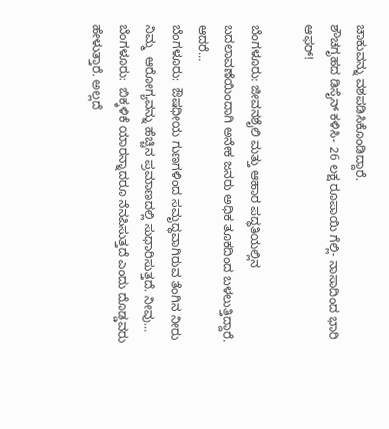ಚಾಕುವನ್ನು ವಶಪಡಿಸಿಕೊಂಡಿದ್ದಾರೆ.
ಶೌಚಗೃಹದ ಡಿಸೈನ್‌ ಕಳಿಸಿ- 26 ಲಕ್ಷ ರೂಪಾಯಿ ಗೆಲ್ಲಿ- ನಾಸಾದಿಂದ ಭಾರಿ ಆಫರ್‌!

ಬೆಂಗಳೂರು: ಜೀವನಶೈಲಿ ಮತ್ತು ಆಹಾರ ಪದ್ಧತಿಯಲ್ಲಿನ ಬದಲಾವಣೆಯಿಂದಾಗಿ ಅನೇಕ ಜನರು ಅಧಿಕ ತೂಕದಿಂದ ಬಳಲುತ್ತಿದ್ದಾರೆ. ಆದರೆ…
ಬೆಂಗಳೂರು:  ಔಷಧೀಯ ಗುಣಗಳಿಂದ ಸಮೃದ್ಧವಾಗಿರುವ ತೆಂಗಿನ ನೀರು ನಿಮ್ಮ  ಆರೋಗ್ಯವನ್ನು ಹೆಚ್ಚಿನ ಪ್ರಮಾಣದಲ್ಲಿ ಸುಧಾರಿಸುತ್ತದೆ. ನೀವು…
ಬೆಂಗಳೂರು:  ಬಿಕ್ಕಳಿಕೆ ಯಾರನ್ನಾದರೂ ನೆನಪಿಸುತ್ತದೆ ಎಂದು ದೊಡ್ಡವರು ಹೇಳುತ್ತಾರೆ. ಅಲ್ಲದೆ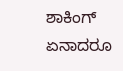ಶಾಕಿಂಗ್ ಏನಾದರೂ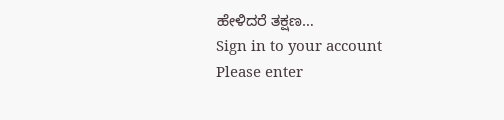ಹೇಳಿದರೆ ತಕ್ಷಣ…
Sign in to your account
Please enter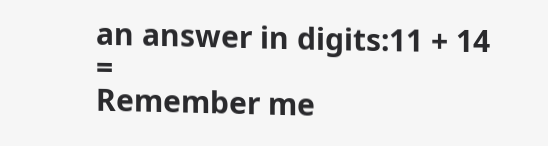an answer in digits:11 + 14 =
Remember me